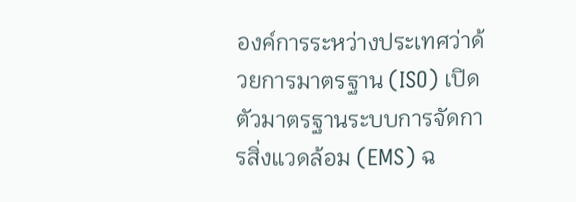องค์การระหว่างประเทศว่าด้วยการมาตรฐาน (ISO) เปิดตัวมาตรฐานระบบการจัดการสิ่งแวดล้อม (EMS) ฉ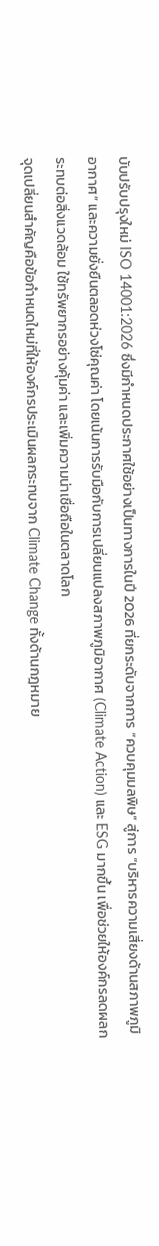บับปรับปรุงใหม่ ISO 14001:2026 ซึ่งมีกำหนดประกาศใช้อย่างเป็นทางการในปี 2026 ที่ยกระดับจากการ “ควบคุมมลพิษ” สู่การ “บริหารความเสี่ยงด้านสภาพภูมิอากาศ” และความยั่งยืนตลอดห่วงโซ่คุณค่า โดยเน้นการรับมือกับการเปลี่ยนแปลงสภาพภูมิอากาศ (Climate Action) และ ESG มากขึ้น เพื่อช่วยให้องค์กรลดผลกระทบต่อสิ่งแวดล้อม ใช้ทรัพยากรอย่างคุ้มค่า และเพิ่มความน่าเชื่อถือในตลาดโลก
จุดเปลี่ยนสำคัญคือข้อกำหนดใหม่ที่ให้องค์กรประเมินผลกระทบจาก Climate Change ทั้งด้านกฎหมาย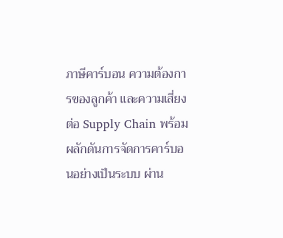ภาษีคาร์บอน ความต้องการของลูกค้า และความเสี่ยงต่อ Supply Chain พร้อมผลักดันการจัดการคาร์บอนอย่างเป็นระบบ ผ่าน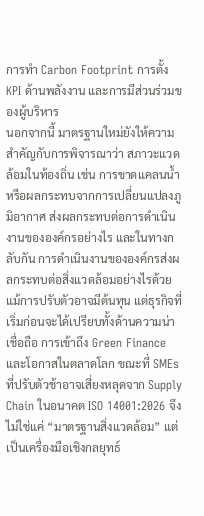การทำ Carbon Footprint การตั้ง KPI ด้านพลังงาน และการมีส่วนร่วมของผู้บริหาร
นอกจากนี้ มาตรฐานใหม่ยังให้ความสำคัญกับการพิจารณาว่า สภาวะแวดล้อมในท้องถิ่น เช่น การขาดแคลนน้ำ หรือผลกระทบจากการเปลี่ยนแปลงภูมิอากาศ ส่งผลกระทบต่อการดำเนินงานขององค์กรอย่างไร และในทางกลับกัน การดำเนินงานขององค์กรส่งผลกระทบต่อสิ่งแวดล้อมอย่างไรด้วย
แม้การปรับตัวอาจมีต้นทุน แต่ธุรกิจที่เริ่มก่อนจะได้เปรียบทั้งด้านความน่าเชื่อถือ การเข้าถึง Green Finance และโอกาสในตลาดโลก ขณะที่ SMEs ที่ปรับตัวช้าอาจเสี่ยงหลุดจาก Supply Chain ในอนาคต ISO 14001:2026 จึงไม่ใช่แค่ “มาตรฐานสิ่งแวดล้อม” แต่เป็นเครื่องมือเชิงกลยุทธ์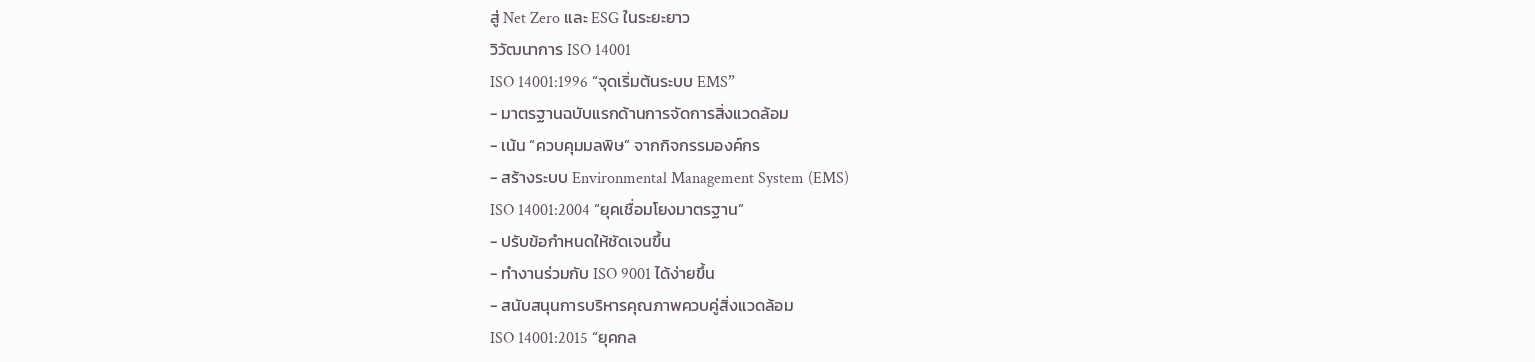สู่ Net Zero และ ESG ในระยะยาว
วิวัฒนาการ ISO 14001
ISO 14001:1996 “จุดเริ่มต้นระบบ EMS”
- มาตรฐานฉบับแรกด้านการจัดการสิ่งแวดล้อม
- เน้น “ควบคุมมลพิษ” จากกิจกรรมองค์กร
- สร้างระบบ Environmental Management System (EMS)
ISO 14001:2004 “ยุคเชื่อมโยงมาตรฐาน”
- ปรับข้อกำหนดให้ชัดเจนขึ้น
- ทำงานร่วมกับ ISO 9001 ได้ง่ายขึ้น
- สนับสนุนการบริหารคุณภาพควบคู่สิ่งแวดล้อม
ISO 14001:2015 “ยุคกล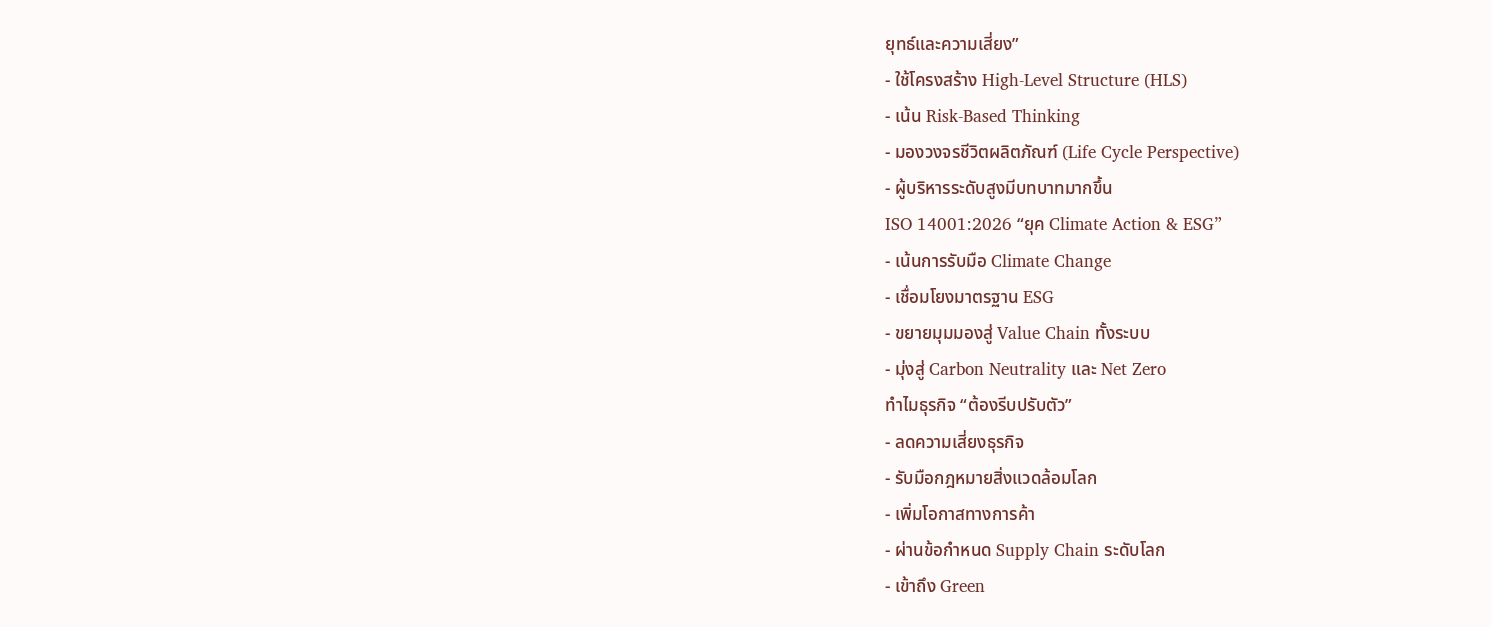ยุทธ์และความเสี่ยง”
- ใช้โครงสร้าง High-Level Structure (HLS)
- เน้น Risk-Based Thinking
- มองวงจรชีวิตผลิตภัณฑ์ (Life Cycle Perspective)
- ผู้บริหารระดับสูงมีบทบาทมากขึ้น
ISO 14001:2026 “ยุค Climate Action & ESG”
- เน้นการรับมือ Climate Change
- เชื่อมโยงมาตรฐาน ESG
- ขยายมุมมองสู่ Value Chain ทั้งระบบ
- มุ่งสู่ Carbon Neutrality และ Net Zero
ทำไมธุรกิจ “ต้องรีบปรับตัว”
- ลดความเสี่ยงธุรกิจ
- รับมือกฎหมายสิ่งแวดล้อมโลก
- เพิ่มโอกาสทางการค้า
- ผ่านข้อกำหนด Supply Chain ระดับโลก
- เข้าถึง Green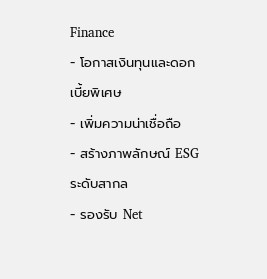Finance
- โอกาสเงินทุนและดอกเบี้ยพิเศษ
- เพิ่มความน่าเชื่อถือ
- สร้างภาพลักษณ์ ESG ระดับสากล
- รองรับ Net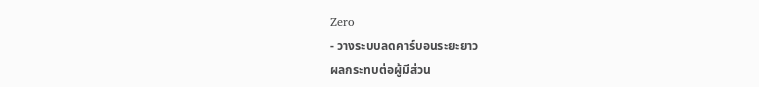Zero
- วางระบบลดคาร์บอนระยะยาว
ผลกระทบต่อผู้มีส่วน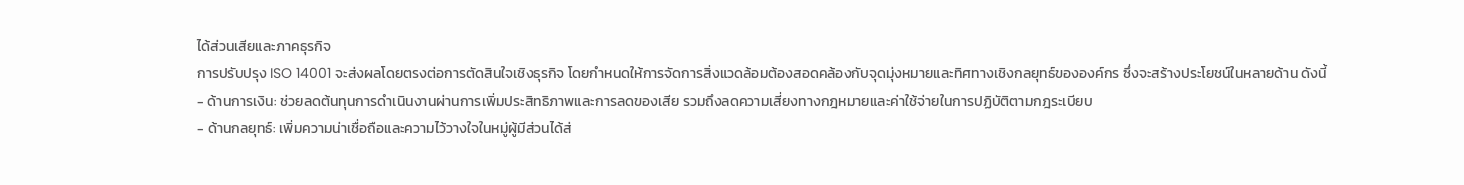ได้ส่วนเสียและภาคธุรกิจ
การปรับปรุง ISO 14001 จะส่งผลโดยตรงต่อการตัดสินใจเชิงธุรกิจ โดยกำหนดให้การจัดการสิ่งแวดล้อมต้องสอดคล้องกับจุดมุ่งหมายและทิศทางเชิงกลยุทธ์ขององค์กร ซึ่งจะสร้างประโยชน์ในหลายด้าน ดังนี้
- ด้านการเงิน: ช่วยลดต้นทุนการดำเนินงานผ่านการเพิ่มประสิทธิภาพและการลดของเสีย รวมถึงลดความเสี่ยงทางกฎหมายและค่าใช้จ่ายในการปฏิบัติตามกฎระเบียบ
- ด้านกลยุทธ์: เพิ่มความน่าเชื่อถือและความไว้วางใจในหมู่ผู้มีส่วนได้ส่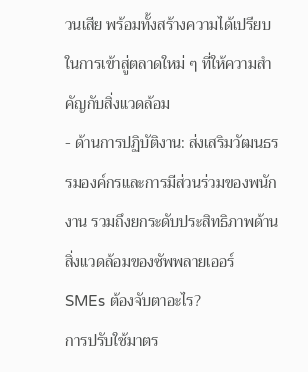วนเสีย พร้อมทั้งสร้างความได้เปรียบในการเข้าสู่ตลาดใหม่ ๆ ที่ให้ความสำคัญกับสิ่งแวดล้อม
- ด้านการปฏิบัติงาน: ส่งเสริมวัฒนธรรมองค์กรและการมีส่วนร่วมของพนักงาน รวมถึงยกระดับประสิทธิภาพด้านสิ่งแวดล้อมของซัพพลายเออร์
SMEs ต้องจับตาอะไร?
การปรับใช้มาตร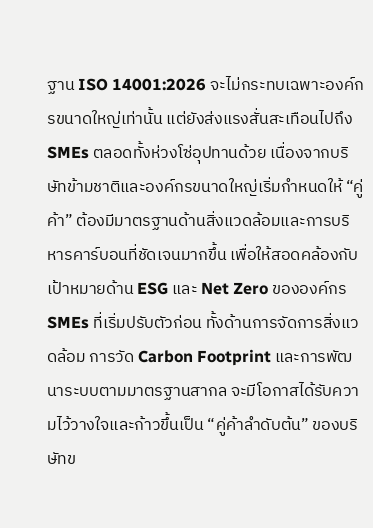ฐาน ISO 14001:2026 จะไม่กระทบเฉพาะองค์กรขนาดใหญ่เท่านั้น แต่ยังส่งแรงสั่นสะเทือนไปถึง SMEs ตลอดทั้งห่วงโซ่อุปทานด้วย เนื่องจากบริษัทข้ามชาติและองค์กรขนาดใหญ่เริ่มกำหนดให้ “คู่ค้า” ต้องมีมาตรฐานด้านสิ่งแวดล้อมและการบริหารคาร์บอนที่ชัดเจนมากขึ้น เพื่อให้สอดคล้องกับเป้าหมายด้าน ESG และ Net Zero ขององค์กร
SMEs ที่เริ่มปรับตัวก่อน ทั้งด้านการจัดการสิ่งแวดล้อม การวัด Carbon Footprint และการพัฒนาระบบตามมาตรฐานสากล จะมีโอกาสได้รับความไว้วางใจและก้าวขึ้นเป็น “คู่ค้าลำดับต้น” ของบริษัทข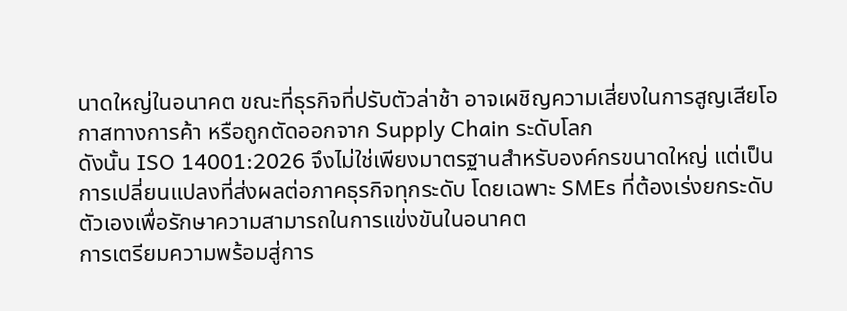นาดใหญ่ในอนาคต ขณะที่ธุรกิจที่ปรับตัวล่าช้า อาจเผชิญความเสี่ยงในการสูญเสียโอกาสทางการค้า หรือถูกตัดออกจาก Supply Chain ระดับโลก
ดังนั้น ISO 14001:2026 จึงไม่ใช่เพียงมาตรฐานสำหรับองค์กรขนาดใหญ่ แต่เป็นการเปลี่ยนแปลงที่ส่งผลต่อภาคธุรกิจทุกระดับ โดยเฉพาะ SMEs ที่ต้องเร่งยกระดับตัวเองเพื่อรักษาความสามารถในการแข่งขันในอนาคต
การเตรียมความพร้อมสู่การ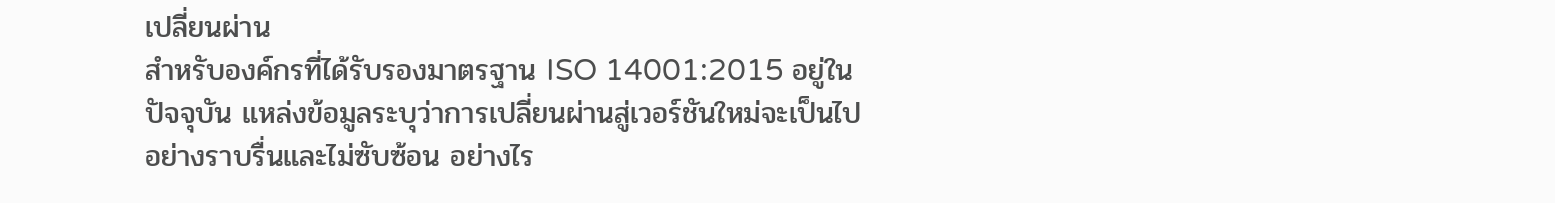เปลี่ยนผ่าน
สำหรับองค์กรที่ได้รับรองมาตรฐาน ISO 14001:2015 อยู่ในปัจจุบัน แหล่งข้อมูลระบุว่าการเปลี่ยนผ่านสู่เวอร์ชันใหม่จะเป็นไปอย่างราบรื่นและไม่ซับซ้อน อย่างไร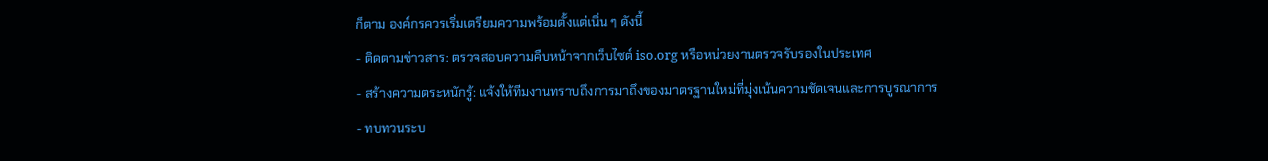ก็ตาม องค์กรควรเริ่มเตรียมความพร้อมตั้งแต่เนิ่น ๆ ดังนี้
- ติดตามข่าวสาร: ตรวจสอบความคืบหน้าจากเว็บไซต์ iso.org หรือหน่วยงานตรวจรับรองในประเทศ
- สร้างความตระหนักรู้: แจ้งให้ทีมงานทราบถึงการมาถึงของมาตรฐานใหม่ที่มุ่งเน้นความชัดเจนและการบูรณาการ
- ทบทวนระบ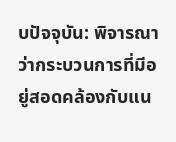บปัจจุบัน: พิจารณาว่ากระบวนการที่มีอยู่สอดคล้องกับแน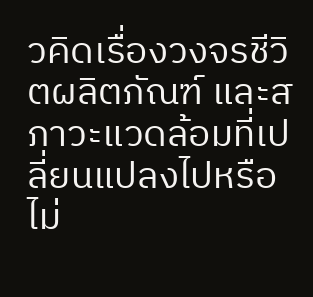วคิดเรื่องวงจรชีวิตผลิตภัณฑ์ และสภาวะแวดล้อมที่เปลี่ยนแปลงไปหรือไม่